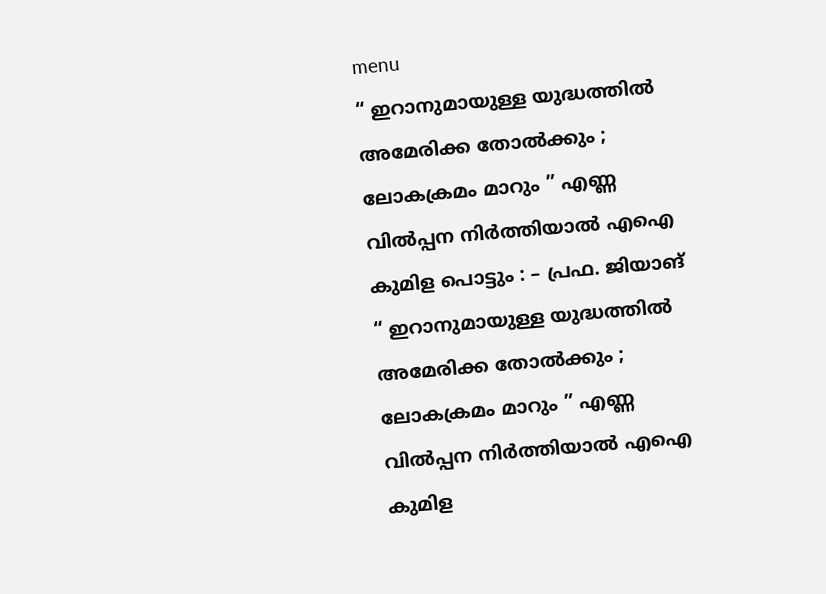menu
“ ഇറാനുമായുള്ള യുദ്ധത്തിൽ അമേരിക്ക തോൽക്കും ; ലോകക്രമം മാറും ” എണ്ണ വിൽപ്പന നിർത്തിയാൽ എഐ കുമിള പൊട്ടും : – പ്രഫ. ജിയാങ്
“ ഇറാനുമായുള്ള യുദ്ധത്തിൽ അമേരിക്ക തോൽക്കും ; ലോകക്രമം മാറും ” എണ്ണ വിൽപ്പന നിർത്തിയാൽ എഐ കുമിള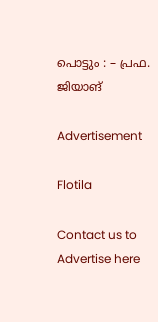പൊട്ടും : – പ്രഫ. ജിയാങ്

Advertisement

Flotila

Contact us to Advertise here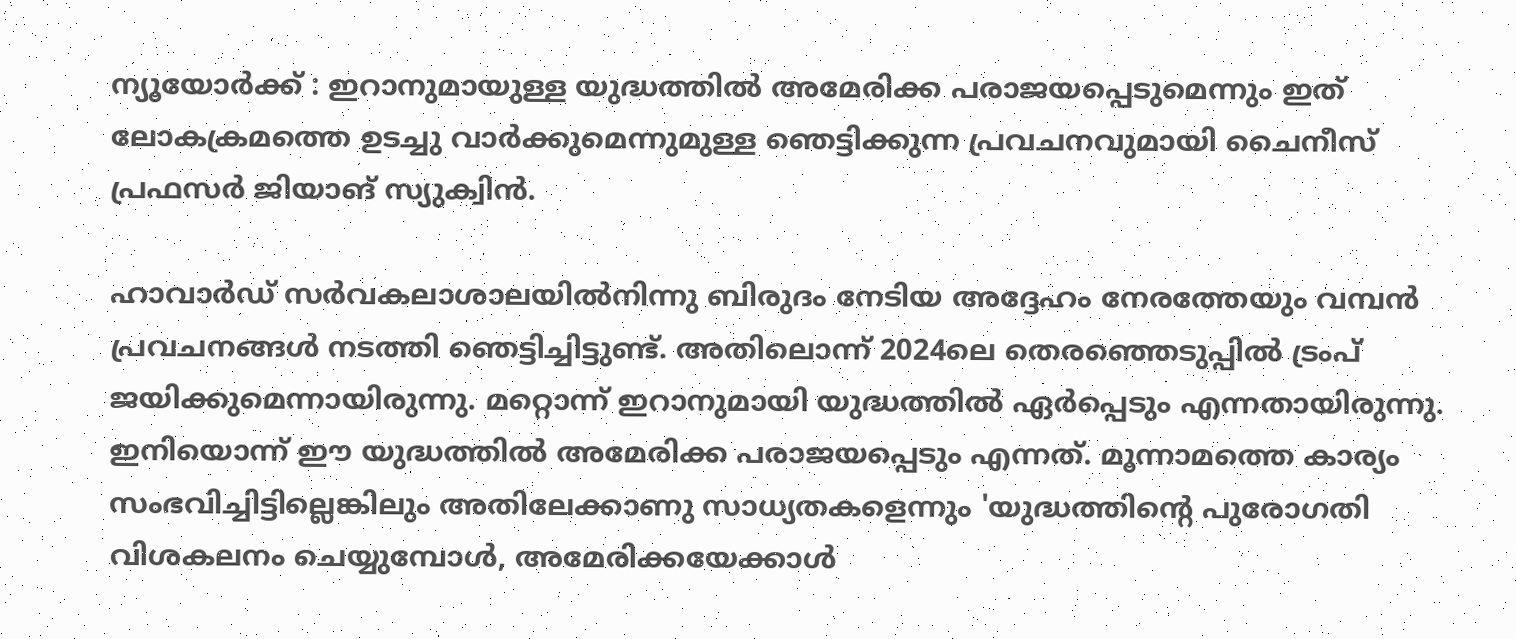ന്യൂയോര്‍ക്ക് : ഇറാനുമായുള്ള യുദ്ധത്തില്‍ അമേരിക്ക പരാജയപ്പെടുമെന്നും ഇത് ലോകക്രമത്തെ ഉടച്ചു വാര്‍ക്കുമെന്നുമുള്ള ഞെട്ടിക്കുന്ന പ്രവചനവുമായി ചൈനീസ് പ്രഫസര്‍ ജിയാങ് സ്യുക്വിന്‍.

ഹാവാര്‍ഡ് സര്‍വകലാശാലയില്‍നിന്നു ബിരുദം നേടിയ അദ്ദേഹം നേരത്തേയും വമ്പന്‍ പ്രവചനങ്ങള്‍ നടത്തി ഞെട്ടിച്ചിട്ടുണ്ട്. അതിലൊന്ന് 2024ലെ തെരഞ്ഞെടുപ്പില്‍ ട്രംപ് ജയിക്കുമെന്നായിരുന്നു. മറ്റൊന്ന് ഇറാനുമായി യുദ്ധത്തില്‍ ഏര്‍പ്പെടും എന്നതായിരുന്നു. ഇനിയൊന്ന് ഈ യുദ്ധത്തില്‍ അമേരിക്ക പരാജയപ്പെടും എന്നത്. മൂന്നാമത്തെ കാര്യം സംഭവിച്ചിട്ടില്ലെങ്കിലും അതിലേക്കാണു സാധ്യതകളെന്നും 'യുദ്ധത്തിന്റെ പുരോഗതി വിശകലനം ചെയ്യുമ്പോള്‍, അമേരിക്കയേക്കാള്‍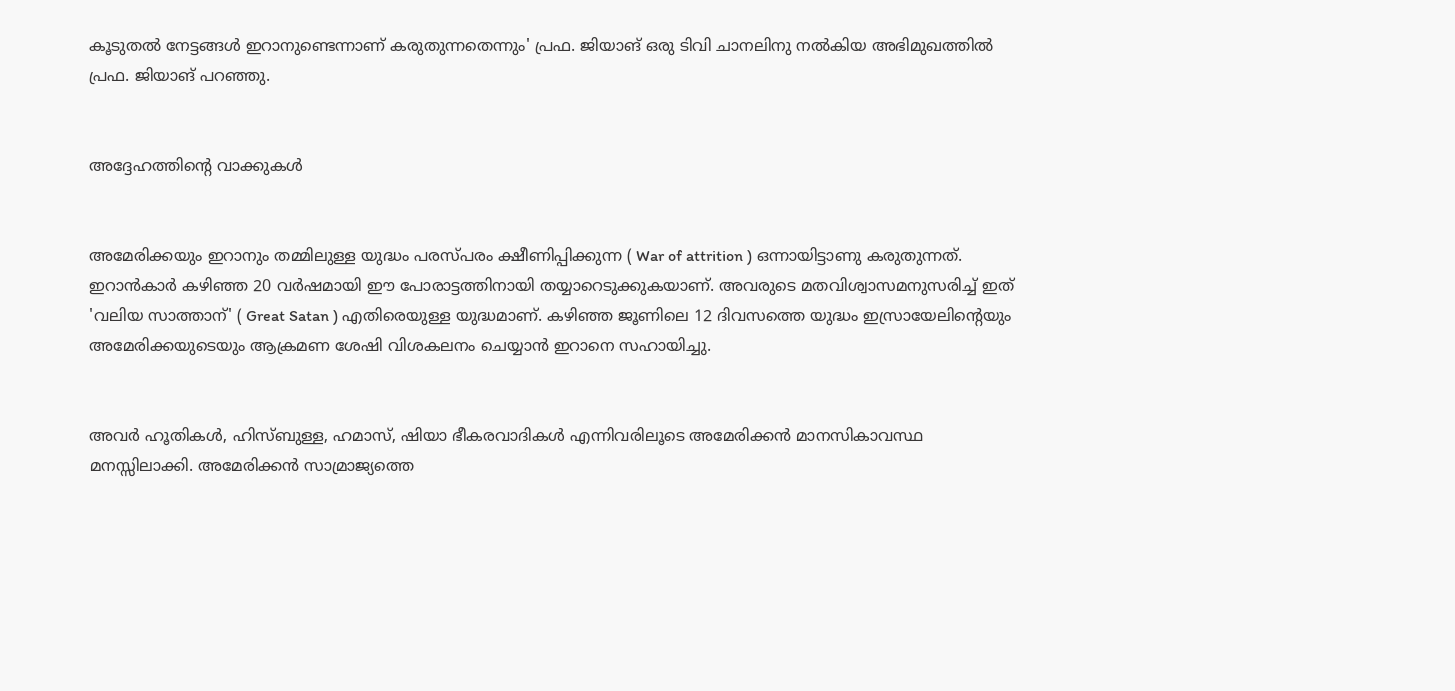കൂടുതല്‍ നേട്ടങ്ങള്‍ ഇറാനുണ്ടെന്നാണ് കരുതുന്നതെന്നും' പ്രഫ. ജിയാങ് ഒരു ടിവി ചാനലിനു നല്‍കിയ അഭിമുഖത്തില്‍ പ്രഫ. ജിയാങ് പറഞ്ഞു.


അദ്ദേഹത്തിന്റെ വാക്കുകള്‍


അമേരിക്കയും ഇറാനും തമ്മിലുള്ള യുദ്ധം പരസ്പരം ക്ഷീണിപ്പിക്കുന്ന ( War of attrition ) ഒന്നായിട്ടാണു കരുതുന്നത്. ഇറാന്‍കാര്‍ കഴിഞ്ഞ 20 വര്‍ഷമായി ഈ പോരാട്ടത്തിനായി തയ്യാറെടുക്കുകയാണ്. അവരുടെ മതവിശ്വാസമനുസരിച്ച്‌ ഇത് 'വലിയ സാത്താന്' ( Great Satan ) എതിരെയുള്ള യുദ്ധമാണ്. കഴിഞ്ഞ ജൂണിലെ 12 ദിവസത്തെ യുദ്ധം ഇസ്രായേലിന്റെയും അമേരിക്കയുടെയും ആക്രമണ ശേഷി വിശകലനം ചെയ്യാന്‍ ഇറാനെ സഹായിച്ചു.


അവര്‍ ഹൂതികള്‍, ഹിസ്ബുള്ള, ഹമാസ്, ഷിയാ ഭീകരവാദികള്‍ എന്നിവരിലൂടെ അമേരിക്കന്‍ മാനസികാവസ്ഥ മനസ്സിലാക്കി. അമേരിക്കന്‍ സാമ്രാജ്യത്തെ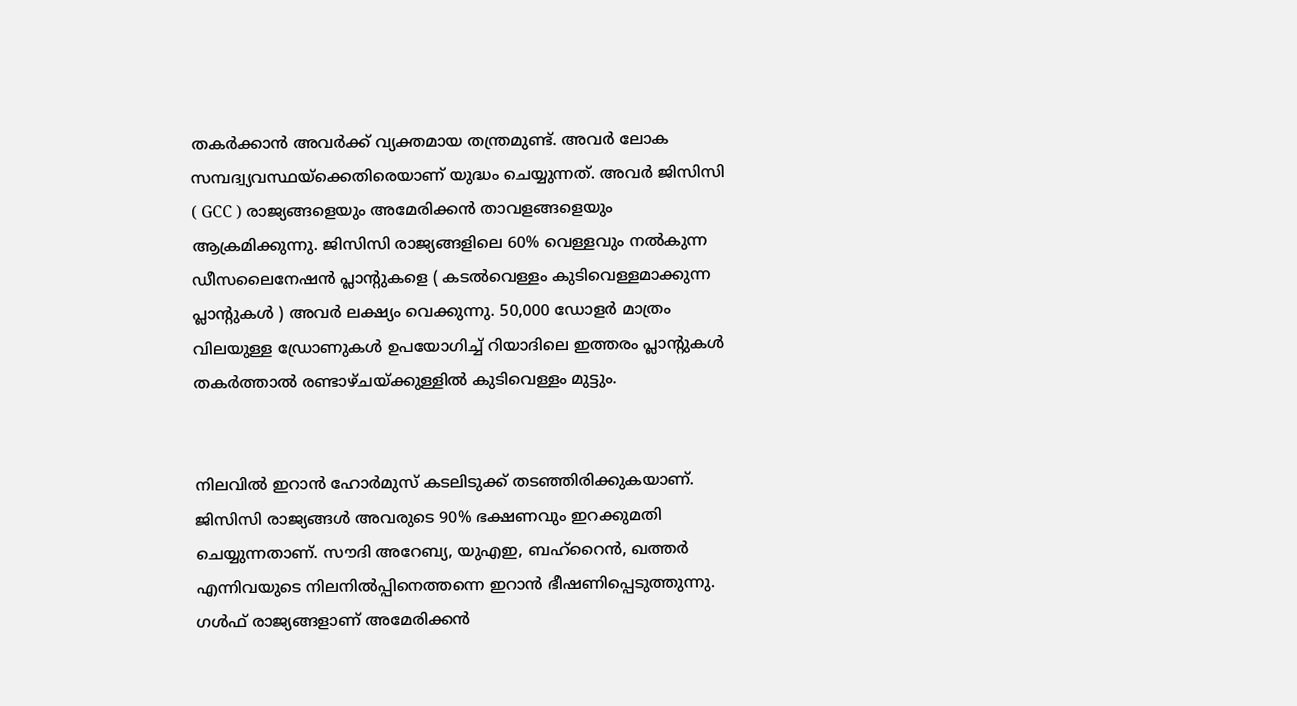തകര്‍ക്കാന്‍ അവര്‍ക്ക് വ്യക്തമായ തന്ത്രമുണ്ട്. അവര്‍ ലോക സമ്പദ്വ്യവസ്ഥയ്ക്കെതിരെയാണ് യുദ്ധം ചെയ്യുന്നത്. അവര്‍ ജിസിസി ( GCC ) രാജ്യങ്ങളെയും അമേരിക്കന്‍ താവളങ്ങളെയും ആക്രമിക്കുന്നു. ജിസിസി രാജ്യങ്ങളിലെ 60% വെള്ളവും നല്‍കുന്ന ഡീസലൈനേഷന്‍ പ്ലാന്റുകളെ ( കടല്‍വെള്ളം കുടിവെള്ളമാക്കുന്ന പ്ലാന്റുകള്‍ ) അവര്‍ ലക്ഷ്യം വെക്കുന്നു. 50,000 ഡോളര്‍ മാത്രം വിലയുള്ള ഡ്രോണുകള്‍ ഉപയോഗിച്ച്‌ റിയാദിലെ ഇത്തരം പ്ലാന്റുകള്‍ തകര്‍ത്താല്‍ രണ്ടാഴ്ചയ്ക്കുള്ളില്‍ കുടിവെള്ളം മുട്ടും.


നിലവില്‍ ഇറാന്‍ ഹോര്‍മുസ് കടലിടുക്ക് തടഞ്ഞിരിക്കുകയാണ്. ജിസിസി രാജ്യങ്ങള്‍ അവരുടെ 90% ഭക്ഷണവും ഇറക്കുമതി ചെയ്യുന്നതാണ്. സൗദി അറേബ്യ, യുഎഇ, ബഹ്റൈന്‍, ഖത്തര്‍ എന്നിവയുടെ നിലനില്‍പ്പിനെത്തന്നെ ഇറാന്‍ ഭീഷണിപ്പെടുത്തുന്നു. ഗള്‍ഫ് രാജ്യങ്ങളാണ് അമേരിക്കന്‍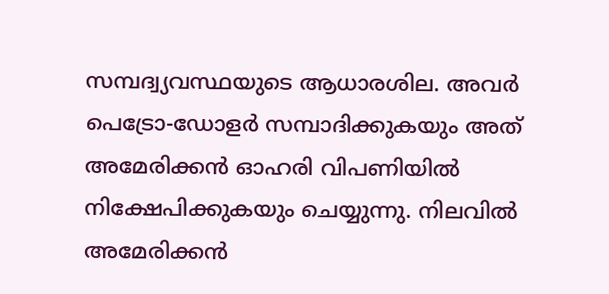സമ്പദ്വ്യവസ്ഥയുടെ ആധാരശില. അവര്‍ പെട്രോ-ഡോളര്‍ സമ്പാദിക്കുകയും അത് അമേരിക്കന്‍ ഓഹരി വിപണിയില്‍ നിക്ഷേപിക്കുകയും ചെയ്യുന്നു. നിലവില്‍ അമേരിക്കന്‍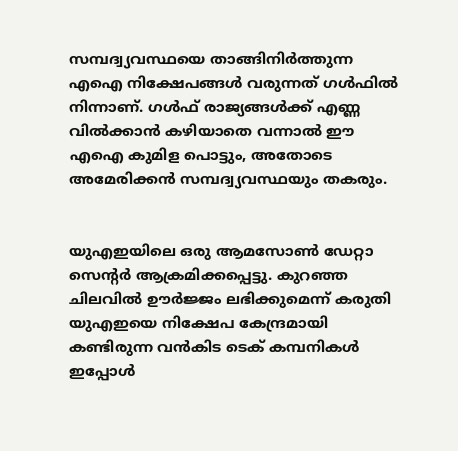സമ്പദ്വ്യവസ്ഥയെ താങ്ങിനിര്‍ത്തുന്ന എഐ നിക്ഷേപങ്ങള്‍ വരുന്നത് ഗള്‍ഫില്‍ നിന്നാണ്. ഗള്‍ഫ് രാജ്യങ്ങള്‍ക്ക് എണ്ണ വില്‍ക്കാന്‍ കഴിയാതെ വന്നാല്‍ ഈ എഐ കുമിള പൊട്ടും, അതോടെ അമേരിക്കന്‍ സമ്പദ്വ്യവസ്ഥയും തകരും.


യുഎഇയിലെ ഒരു ആമസോണ്‍ ഡേറ്റാ സെന്റര്‍ ആക്രമിക്കപ്പെട്ടു. കുറഞ്ഞ ചിലവില്‍ ഊര്‍ജ്ജം ലഭിക്കുമെന്ന് കരുതി യുഎഇയെ നിക്ഷേപ കേന്ദ്രമായി കണ്ടിരുന്ന വന്‍കിട ടെക് കമ്പനികള്‍ ഇപ്പോള്‍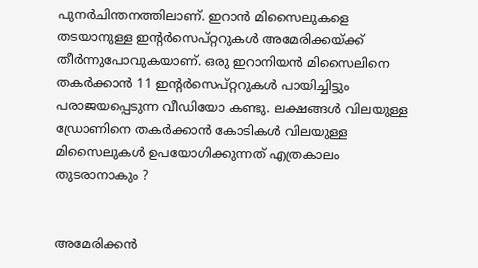പുനര്‍ചിന്തനത്തിലാണ്. ഇറാന്‍ മിസൈലുകളെ തടയാനുള്ള ഇന്റര്‍സെപ്റ്ററുകള്‍ അമേരിക്കയ്ക്ക് തീര്‍ന്നുപോവുകയാണ്. ഒരു ഇറാനിയന്‍ മിസൈലിനെ തകര്‍ക്കാന്‍ 11 ഇന്റര്‍സെപ്റ്ററുകള്‍ പായിച്ചിട്ടും പരാജയപ്പെടുന്ന വീഡിയോ കണ്ടു. ലക്ഷങ്ങള്‍ വിലയുള്ള ഡ്രോണിനെ തകര്‍ക്കാന്‍ കോടികള്‍ വിലയുള്ള മിസൈലുകള്‍ ഉപയോഗിക്കുന്നത് എത്രകാലം തുടരാനാകും ?


അമേരിക്കന്‍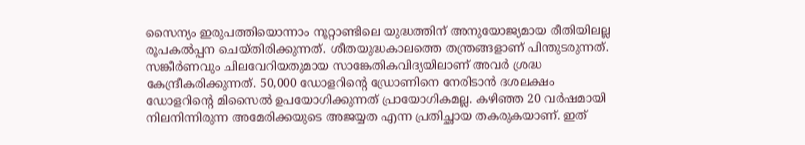സൈന്യം ഇരുപത്തിയൊന്നാം നൂറ്റാണ്ടിലെ യുദ്ധത്തിന് അനുയോജ്യമായ രീതിയിലല്ല രൂപകല്‍പ്പന ചെയ്തിരിക്കുന്നത്. ശീതയുദ്ധകാലത്തെ തന്ത്രങ്ങളാണ് പിന്തുടരുന്നത്. സങ്കീര്‍ണവും ചിലവേറിയതുമായ സാങ്കേതികവിദ്യയിലാണ് അവര്‍ ശ്രദ്ധ കേന്ദ്രീകരിക്കുന്നത്. 50,000 ഡോളറിന്റെ ഡ്രോണിനെ നേരിടാന്‍ ദശലക്ഷം ഡോളറിന്റെ മിസൈല്‍ ഉപയോഗിക്കുന്നത് പ്രായോഗികമല്ല. കഴിഞ്ഞ 20 വര്‍ഷമായി നിലനിന്നിരുന്ന അമേരിക്കയുടെ അജയ്യത എന്ന പ്രതിച്ഛായ തകരുകയാണ്. ഇത്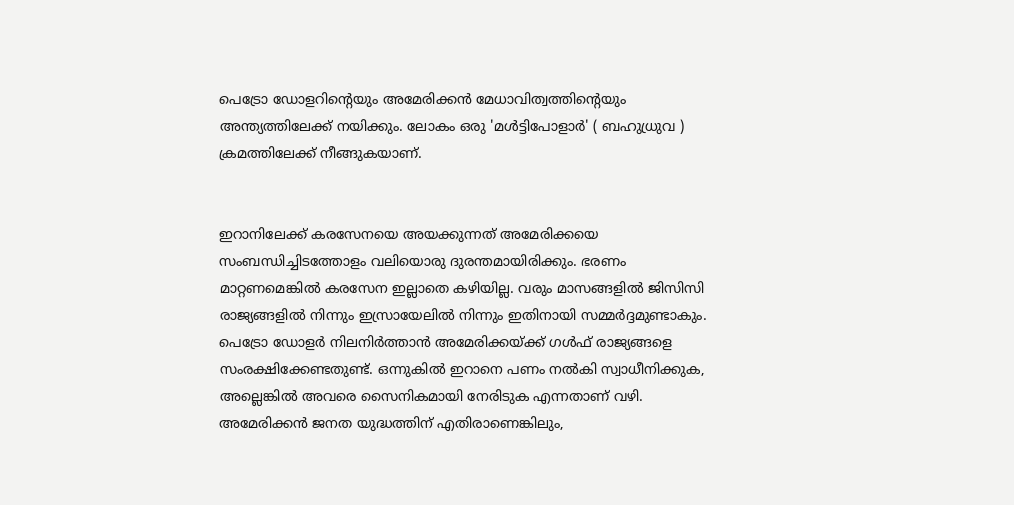പെട്രോ ഡോളറിന്റെയും അമേരിക്കന്‍ മേധാവിത്വത്തിന്റെയും അന്ത്യത്തിലേക്ക് നയിക്കും. ലോകം ഒരു 'മള്‍ട്ടിപോളാര്‍' ( ബഹുധ്രുവ ) ക്രമത്തിലേക്ക് നീങ്ങുകയാണ്.


ഇറാനിലേക്ക് കരസേനയെ അയക്കുന്നത് അമേരിക്കയെ സംബന്ധിച്ചിടത്തോളം വലിയൊരു ദുരന്തമായിരിക്കും. ഭരണം മാറ്റണമെങ്കില്‍ കരസേന ഇല്ലാതെ കഴിയില്ല. വരും മാസങ്ങളില്‍ ജിസിസി രാജ്യങ്ങളില്‍ നിന്നും ഇസ്രായേലില്‍ നിന്നും ഇതിനായി സമ്മര്‍ദ്ദമുണ്ടാകും. പെട്രോ ഡോളര്‍ നിലനിര്‍ത്താന്‍ അമേരിക്കയ്ക്ക് ഗള്‍ഫ് രാജ്യങ്ങളെ സംരക്ഷിക്കേണ്ടതുണ്ട്. ഒന്നുകില്‍ ഇറാനെ പണം നല്‍കി സ്വാധീനിക്കുക, അല്ലെങ്കില്‍ അവരെ സൈനികമായി നേരിടുക എന്നതാണ് വഴി. അമേരിക്കന്‍ ജനത യുദ്ധത്തിന് എതിരാണെങ്കിലും,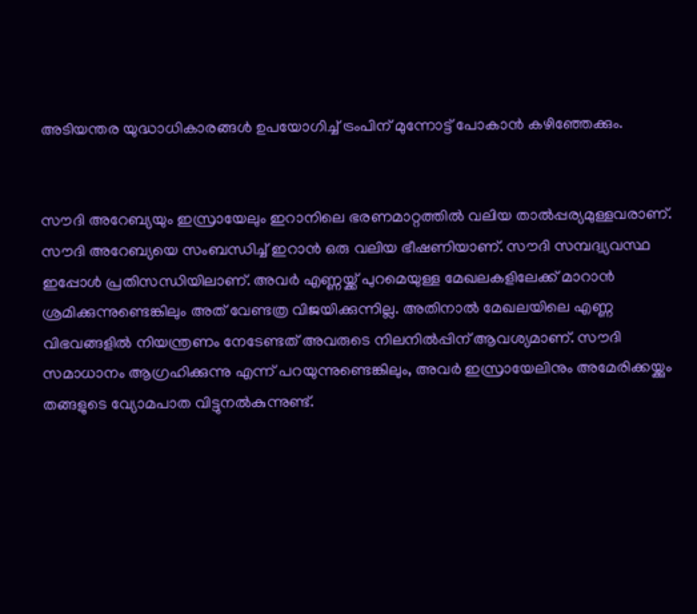അടിയന്തര യുദ്ധാധികാരങ്ങള്‍ ഉപയോഗിച്ച്‌ ട്രംപിന് മുന്നോട്ട് പോകാന്‍ കഴിഞ്ഞേക്കും.


സൗദി അറേബ്യയും ഇസ്രായേലും ഇറാനിലെ ഭരണമാറ്റത്തില്‍ വലിയ താല്‍പ്പര്യമുള്ളവരാണ്. സൗദി അറേബ്യയെ സംബന്ധിച്ച്‌ ഇറാന്‍ ഒരു വലിയ ഭീഷണിയാണ്. സൗദി സമ്പദ്വ്യവസ്ഥ ഇപ്പോള്‍ പ്രതിസന്ധിയിലാണ്. അവര്‍ എണ്ണയ്ക്ക് പുറമെയുള്ള മേഖലകളിലേക്ക് മാറാന്‍ ശ്രമിക്കുന്നുണ്ടെങ്കിലും അത് വേണ്ടത്ര വിജയിക്കുന്നില്ല. അതിനാല്‍ മേഖലയിലെ എണ്ണ വിഭവങ്ങളില്‍ നിയന്ത്രണം നേടേണ്ടത് അവരുടെ നിലനില്‍പ്പിന് ആവശ്യമാണ്. സൗദി സമാധാനം ആഗ്രഹിക്കുന്നു എന്ന് പറയുന്നുണ്ടെങ്കിലും, അവര്‍ ഇസ്രായേലിനും അമേരിക്കയ്ക്കും തങ്ങളുടെ വ്യോമപാത വിട്ടുനല്‍കുന്നുണ്ട്.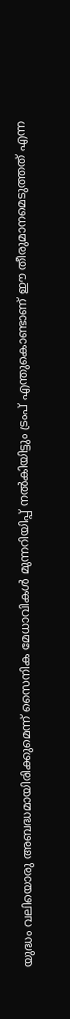യുദ്ധം വലിയൊരു അബദ്ധമായിരിക്കുമെന്ന് സൈനിക മേധാവികള്‍ മുന്നറിയിപ്പ് നല്‍കിയിട്ടും ട്രംപ് എന്തുകൊണ്ടാണ് ഈ തീരുമാനമെടുത്തത് എന്ന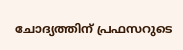ചോദ്യത്തിന് പ്രഫസറുടെ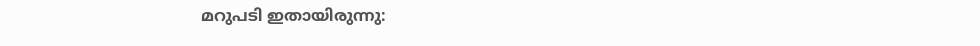മറുപടി ഇതായിരുന്നു: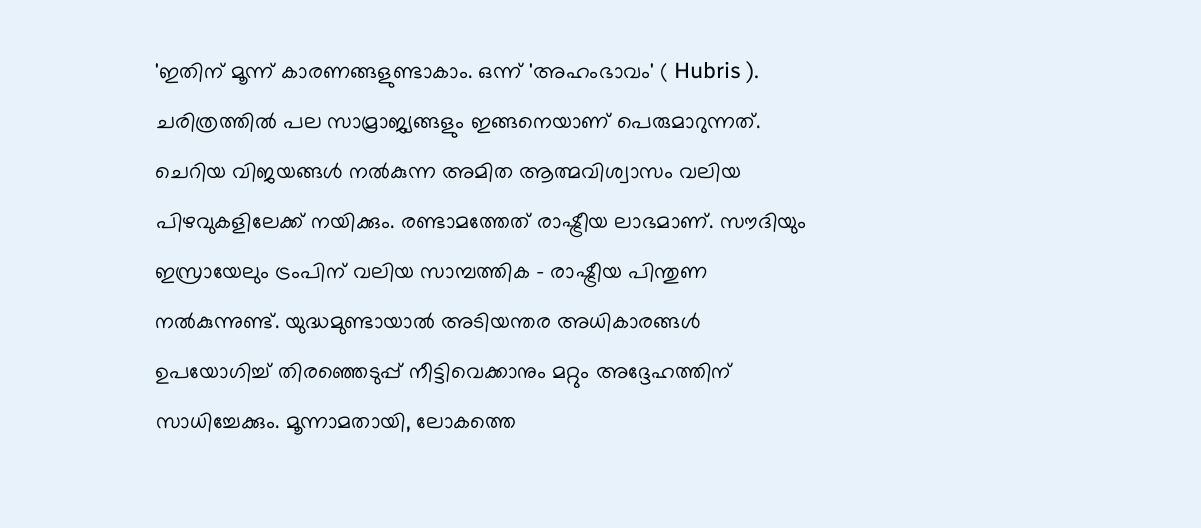'ഇതിന് മൂന്ന് കാരണങ്ങളുണ്ടാകാം. ഒന്ന് 'അഹംഭാവം' ( Hubris ). ചരിത്രത്തില്‍ പല സാമ്രാജ്യങ്ങളും ഇങ്ങനെയാണ് പെരുമാറുന്നത്. ചെറിയ വിജയങ്ങള്‍ നല്‍കുന്ന അമിത ആത്മവിശ്വാസം വലിയ പിഴവുകളിലേക്ക് നയിക്കും. രണ്ടാമത്തേത് രാഷ്ട്രീയ ലാഭമാണ്. സൗദിയും ഇസ്രായേലും ട്രംപിന് വലിയ സാമ്പത്തിക - രാഷ്ട്രീയ പിന്തുണ നല്‍കുന്നുണ്ട്. യുദ്ധമുണ്ടായാല്‍ അടിയന്തര അധികാരങ്ങള്‍ ഉപയോഗിച്ച്‌ തിരഞ്ഞെടുപ്പ് നീട്ടിവെക്കാനും മറ്റും അദ്ദേഹത്തിന് സാധിച്ചേക്കും. മൂന്നാമതായി, ലോകത്തെ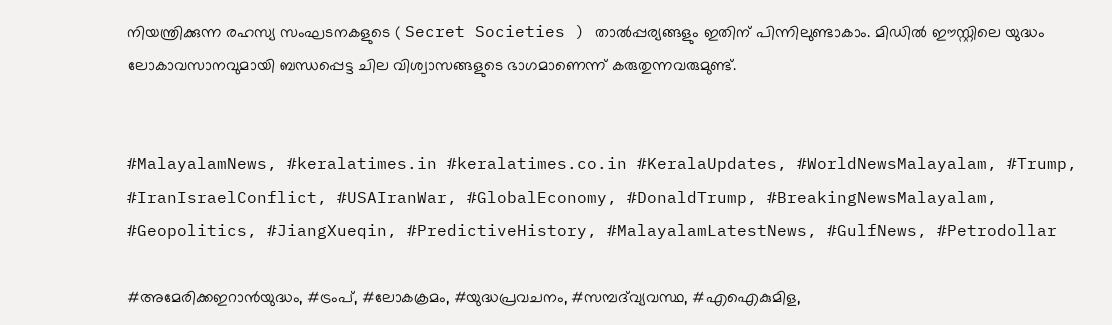നിയന്ത്രിക്കുന്ന രഹസ്യ സംഘടനകളുടെ ( Secret Societies ) താല്‍പ്പര്യങ്ങളും ഇതിന് പിന്നിലുണ്ടാകാം. മിഡില്‍ ഈസ്റ്റിലെ യുദ്ധം ലോകാവസാനവുമായി ബന്ധപ്പെട്ട ചില വിശ്വാസങ്ങളുടെ ഭാഗമാണെന്ന് കരുതുന്നവരുമുണ്ട്.


#MalayalamNews, #keralatimes.in #keralatimes.co.in #KeralaUpdates, #WorldNewsMalayalam, #Trump, #IranIsraelConflict, #USAIranWar, #GlobalEconomy, #DonaldTrump, #BreakingNewsMalayalam, #Geopolitics, #JiangXueqin, #PredictiveHistory, #MalayalamLatestNews, #GulfNews, #Petrodollar

#അമേരിക്കഇറാൻയുദ്ധം, #ട്രംപ്, #ലോകക്രമം, #യുദ്ധപ്രവചനം, #സമ്പദ്‌വ്യവസ്ഥ, #എഐകുമിള,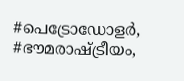#പെട്രോഡോളർ, #ഭൗമരാഷ്ട്രീയം,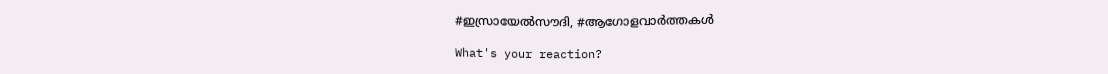#ഇസ്രായേല്‍സൗദി, #ആഗോളവാർത്തകള്‍

What's your reaction?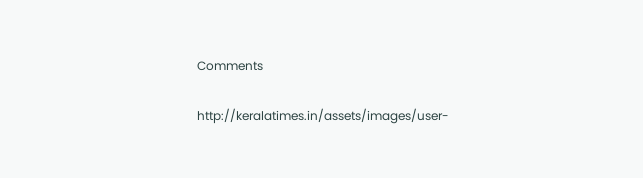Comments

http://keralatimes.in/assets/images/user-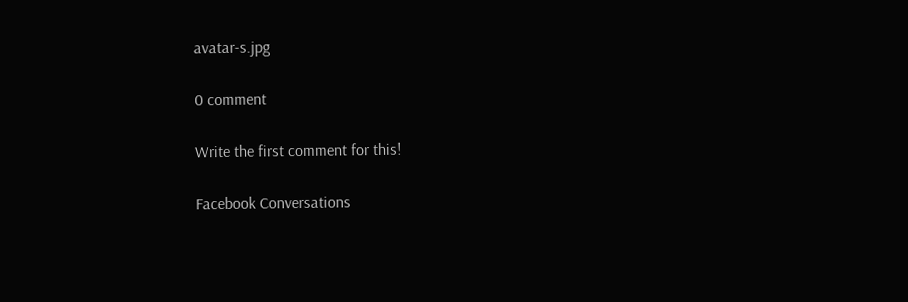avatar-s.jpg

0 comment

Write the first comment for this!

Facebook Conversations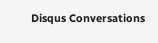Disqus Conversations